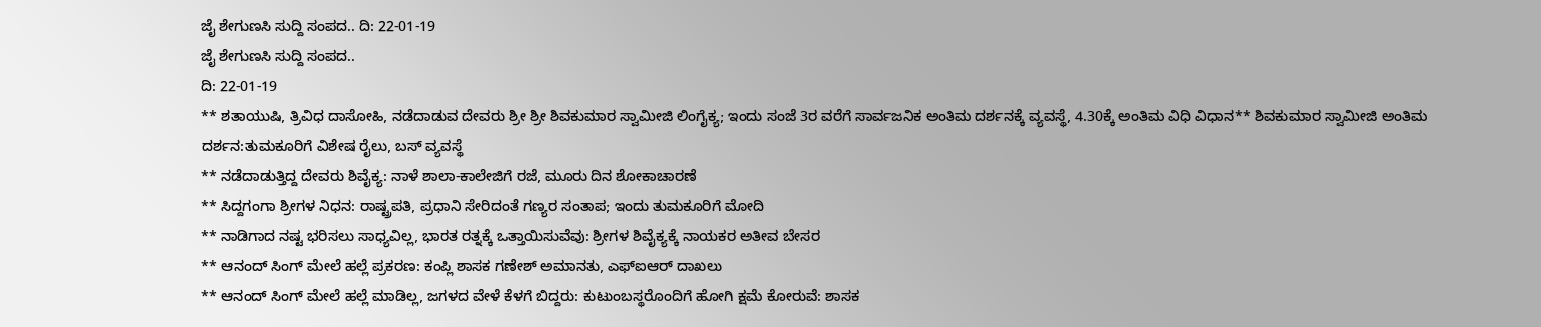ಜೈ ಶೇಗುಣಸಿ ಸುದ್ದಿ ಸಂಪದ.. ದಿ: 22-01-19
ಜೈ ಶೇಗುಣಸಿ ಸುದ್ದಿ ಸಂಪದ..
ದಿ: 22-01-19
** ಶತಾಯುಷಿ, ತ್ರಿವಿಧ ದಾಸೋಹಿ, ನಡೆದಾಡುವ ದೇವರು ಶ್ರೀ ಶ್ರೀ ಶಿವಕುಮಾರ ಸ್ವಾಮೀಜಿ ಲಿಂಗೈಕ್ಯ; ಇಂದು ಸಂಜೆ 3ರ ವರೆಗೆ ಸಾರ್ವಜನಿಕ ಅಂತಿಮ ದರ್ಶನಕ್ಕೆ ವ್ಯವಸ್ಥೆ, 4.30ಕ್ಕೆ ಅಂತಿಮ ವಿಧಿ ವಿಧಾನ** ಶಿವಕುಮಾರ ಸ್ವಾಮೀಜಿ ಅಂತಿಮ ದರ್ಶನ:ತುಮಕೂರಿಗೆ ವಿಶೇಷ ರೈಲು, ಬಸ್ ವ್ಯವಸ್ಥೆ
** ನಡೆದಾಡುತ್ತಿದ್ದ ದೇವರು ಶಿವೈಕ್ಯ: ನಾಳೆ ಶಾಲಾ-ಕಾಲೇಜಿಗೆ ರಜೆ, ಮೂರು ದಿನ ಶೋಕಾಚಾರಣೆ
** ಸಿದ್ದಗಂಗಾ ಶ್ರೀಗಳ ನಿಧನ: ರಾಷ್ಟ್ರಪತಿ, ಪ್ರಧಾನಿ ಸೇರಿದಂತೆ ಗಣ್ಯರ ಸಂತಾಪ; ಇಂದು ತುಮಕೂರಿಗೆ ಮೋದಿ
** ನಾಡಿಗಾದ ನಷ್ಟ ಭರಿಸಲು ಸಾಧ್ಯವಿಲ್ಲ, ಭಾರತ ರತ್ನಕ್ಕೆ ಒತ್ತಾಯಿಸುವೆವು: ಶ್ರೀಗಳ ಶಿವೈಕ್ಯಕ್ಕೆ ನಾಯಕರ ಅತೀವ ಬೇಸರ
** ಆನಂದ್ ಸಿಂಗ್ ಮೇಲೆ ಹಲ್ಲೆ ಪ್ರಕರಣ: ಕಂಪ್ಲಿ ಶಾಸಕ ಗಣೇಶ್ ಅಮಾನತು, ಎಫ್ಐಆರ್ ದಾಖಲು
** ಆನಂದ್ ಸಿಂಗ್ ಮೇಲೆ ಹಲ್ಲೆ ಮಾಡಿಲ್ಲ, ಜಗಳದ ವೇಳೆ ಕೆಳಗೆ ಬಿದ್ದರು: ಕುಟುಂಬಸ್ಥರೊಂದಿಗೆ ಹೋಗಿ ಕ್ಷಮೆ ಕೋರುವೆ: ಶಾಸಕ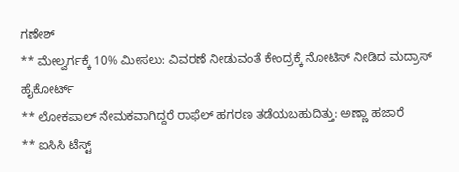ಗಣೇಶ್
** ಮೇಲ್ವರ್ಗಕ್ಕೆ 10% ಮೀಸಲು: ವಿವರಣೆ ನೀಡುವಂತೆ ಕೇಂದ್ರಕ್ಕೆ ನೋಟಿಸ್ ನೀಡಿದ ಮದ್ರಾಸ್ ಹೈಕೋರ್ಟ್
** ಲೋಕಪಾಲ್ ನೇಮಕವಾಗಿದ್ದರೆ ರಾಫೆಲ್ ಹಗರಣ ತಡೆಯಬಹುದಿತ್ತು: ಅಣ್ಣಾ ಹಜಾರೆ
** ಐಸಿಸಿ ಟೆಸ್ಟ್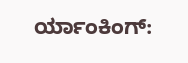ರ್ಯಾಂಕಿಂಗ್: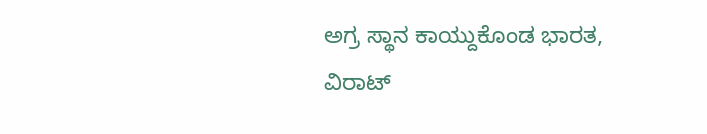ಅಗ್ರ ಸ್ಥಾನ ಕಾಯ್ದುಕೊಂಡ ಭಾರತ, ವಿರಾಟ್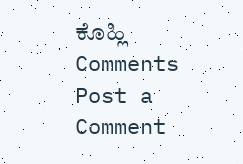ಕೊಹ್ಲಿ
Comments
Post a Comment